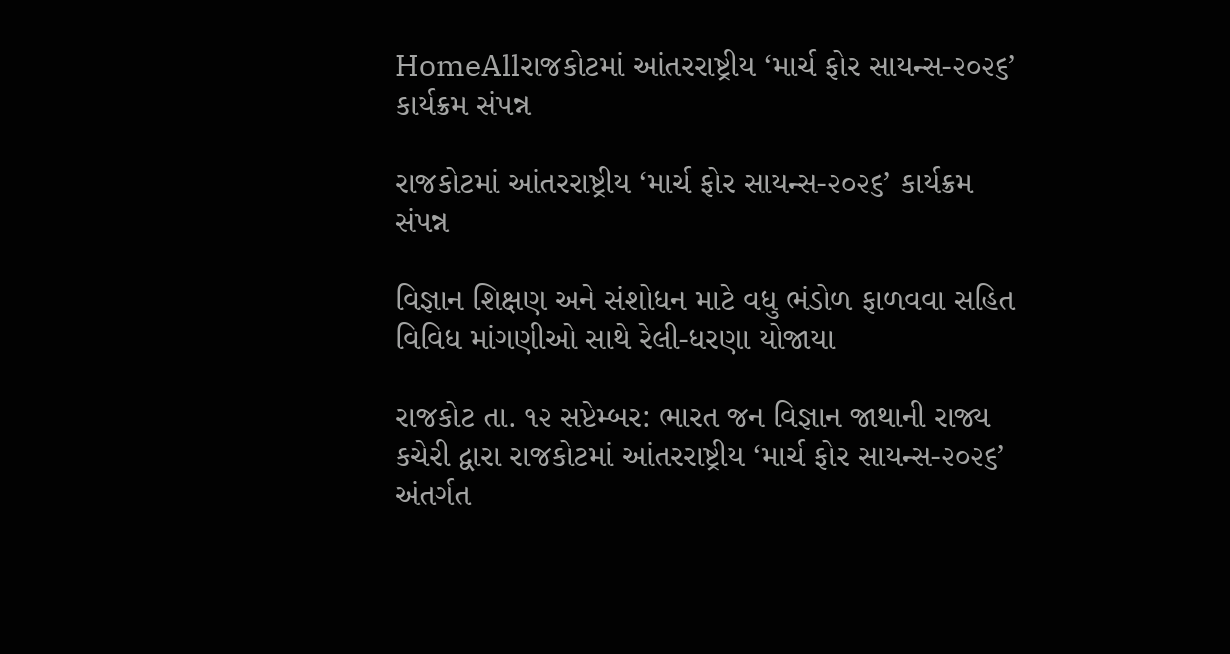HomeAllરાજકોટમાં આંતરરાષ્ટ્રીય ‘માર્ચ ફોર સાયન્સ-૨૦૨૬’ કાર્યક્રમ સંપન્ન

રાજકોટમાં આંતરરાષ્ટ્રીય ‘માર્ચ ફોર સાયન્સ-૨૦૨૬’ કાર્યક્રમ સંપન્ન

વિજ્ઞાન શિક્ષણ અને સંશોધન માટે વધુ ભંડોળ ફાળવવા સહિત વિવિધ માંગણીઓ સાથે રેલી-ધરણા યોજાયા

રાજકોટ તા. ૧૨ સપ્ટેમ્બર: ભારત જન વિજ્ઞાન જાથાની રાજ્ય કચેરી દ્વારા રાજકોટમાં આંતરરાષ્ટ્રીય ‘માર્ચ ફોર સાયન્સ-૨૦૨૬’ અંતર્ગત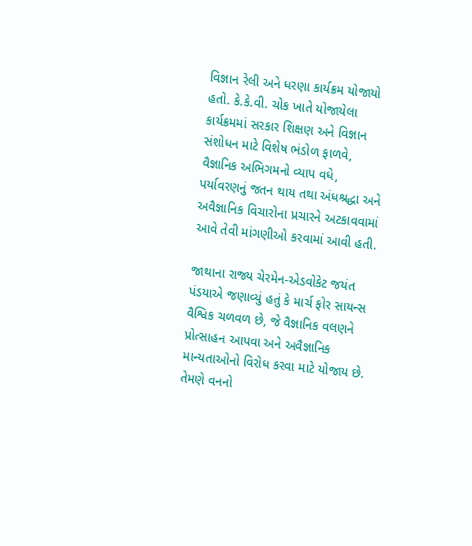વિજ્ઞાન રેલી અને ધરણા કાર્યક્રમ યોજાયો હતો. કે.કે.વી. ચોક ખાતે યોજાયેલા કાર્યક્રમમાં સરકાર શિક્ષણ અને વિજ્ઞાન સંશોધન માટે વિશેષ ભંડોળ ફાળવે, વૈજ્ઞાનિક અભિગમનો વ્યાપ વધે, પર્યાવરણનું જતન થાય તથા અંધશ્રદ્ધા અને અવૈજ્ઞાનિક વિચારોના પ્રચારને અટકાવવામાં આવે તેવી માંગણીઓ કરવામાં આવી હતી.

જાથાના રાજ્ય ચેરમેન-એડવોકેટ જયંત પંડયાએ જણાવ્યું હતું કે માર્ચ ફોર સાયન્સ વૈશ્વિક ચળવળ છે, જે વૈજ્ઞાનિક વલણને પ્રોત્સાહન આપવા અને અવૈજ્ઞાનિક માન્યતાઓનો વિરોધ કરવા માટે યોજાય છે. તેમણે વનનો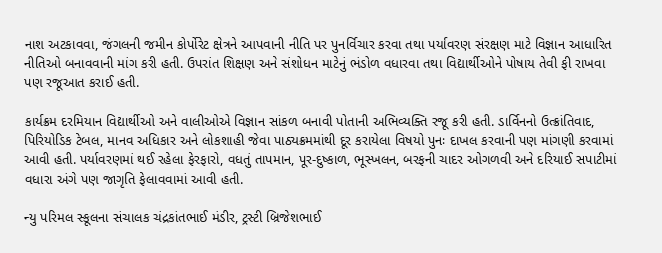નાશ અટકાવવા, જંગલની જમીન કોર્પોરેટ ક્ષેત્રને આપવાની નીતિ પર પુનર્વિચાર કરવા તથા પર્યાવરણ સંરક્ષણ માટે વિજ્ઞાન આધારિત નીતિઓ બનાવવાની માંગ કરી હતી. ઉપરાંત શિક્ષણ અને સંશોધન માટેનું ભંડોળ વધારવા તથા વિદ્યાર્થીઓને પોષાય તેવી ફી રાખવા પણ રજૂઆત કરાઈ હતી.

કાર્યક્રમ દરમિયાન વિદ્યાર્થીઓ અને વાલીઓએ વિજ્ઞાન સાંકળ બનાવી પોતાની અભિવ્યક્તિ રજૂ કરી હતી. ડાર્વિનનો ઉત્ક્રાંતિવાદ, પિરિયોડિક ટેબલ, માનવ અધિકાર અને લોકશાહી જેવા પાઠ્યક્રમમાંથી દૂર કરાયેલા વિષયો પુનઃ દાખલ કરવાની પણ માંગણી કરવામાં આવી હતી. પર્યાવરણમાં થઈ રહેલા ફેરફારો, વધતું તાપમાન, પૂર-દુષ્કાળ, ભૂસ્ખલન, બરફની ચાદર ઓગળવી અને દરિયાઈ સપાટીમાં વધારા અંગે પણ જાગૃતિ ફેલાવવામાં આવી હતી.

ન્યુ પરિમલ સ્કૂલના સંચાલક ચંદ્રકાંતભાઈ મંડીર, ટ્રસ્ટી બ્રિજેશભાઈ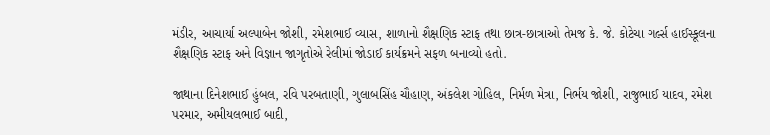મંડીર, આચાર્યા અલ્પાબેન જોશી, રમેશભાઈ વ્યાસ, શાળાનો શૈક્ષણિક સ્ટાફ તથા છાત્ર-છાત્રાઓ તેમજ કે. જે. કોટેચા ગર્લ્સ હાઈસ્કૂલના શૈક્ષણિક સ્ટાફ અને વિજ્ઞાન જાગૃતોએ રેલીમાં જોડાઈ કાર્યક્રમને સફળ બનાવ્યો હતો.

જાથાના દિનેશભાઈ હુંબલ, રવિ પરબતાણી, ગુલાબસિંહ ચૌહાણ, અંકલેશ ગોહિલ, નિર્મળ મેત્રા, નિર્ભય જોશી, રાજુભાઈ યાદવ, રમેશ પરમાર, અમીયલભાઈ બાદી,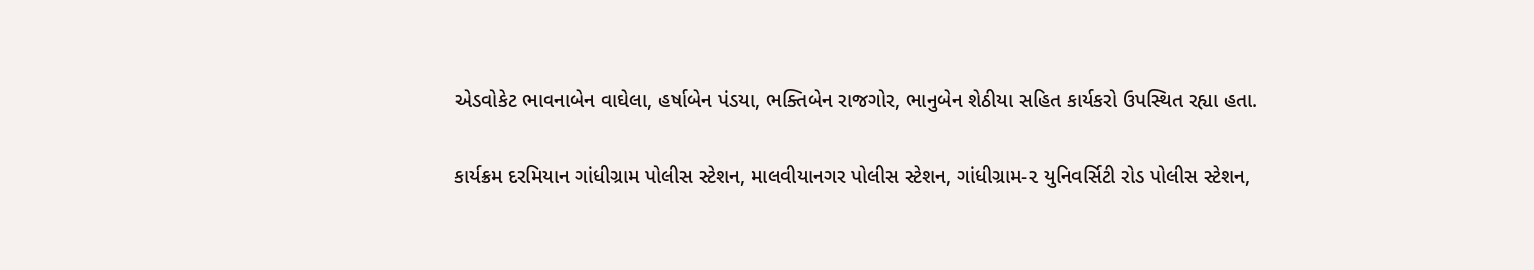એડવોકેટ ભાવનાબેન વાઘેલા, હર્ષાબેન પંડયા, ભક્તિબેન રાજગોર, ભાનુબેન શેઠીયા સહિત કાર્યકરો ઉપસ્થિત રહ્યા હતા.

કાર્યક્રમ દરમિયાન ગાંધીગ્રામ પોલીસ સ્ટેશન, માલવીયાનગર પોલીસ સ્ટેશન, ગાંધીગ્રામ-૨ યુનિવર્સિટી રોડ પોલીસ સ્ટેશન,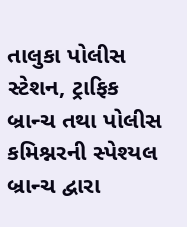તાલુકા પોલીસ સ્ટેશન, ટ્રાફિક બ્રાન્ચ તથા પોલીસ કમિશ્નરની સ્પેશ્યલ બ્રાન્ચ દ્વારા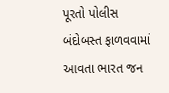પૂરતો પોલીસ બંદોબસ્ત ફાળવવામાં આવતા ભારત જન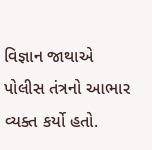વિજ્ઞાન જાથાએ પોલીસ તંત્રનો આભાર વ્યક્ત કર્યો હતો.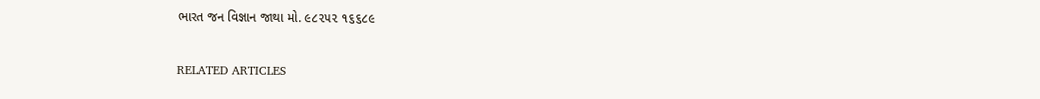ભારત જન વિજ્ઞાન જાથા મો. ૯૮૨૫૨ ૧૬૬૮૯

RELATED ARTICLES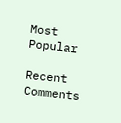Most Popular

Recent Comments